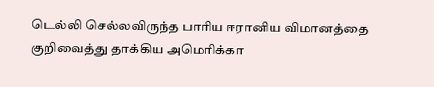டெல்லி செல்லவிருந்த பாரிய ஈரானிய விமானத்தை குறிவைத்து தாக்கிய அமெரிக்கா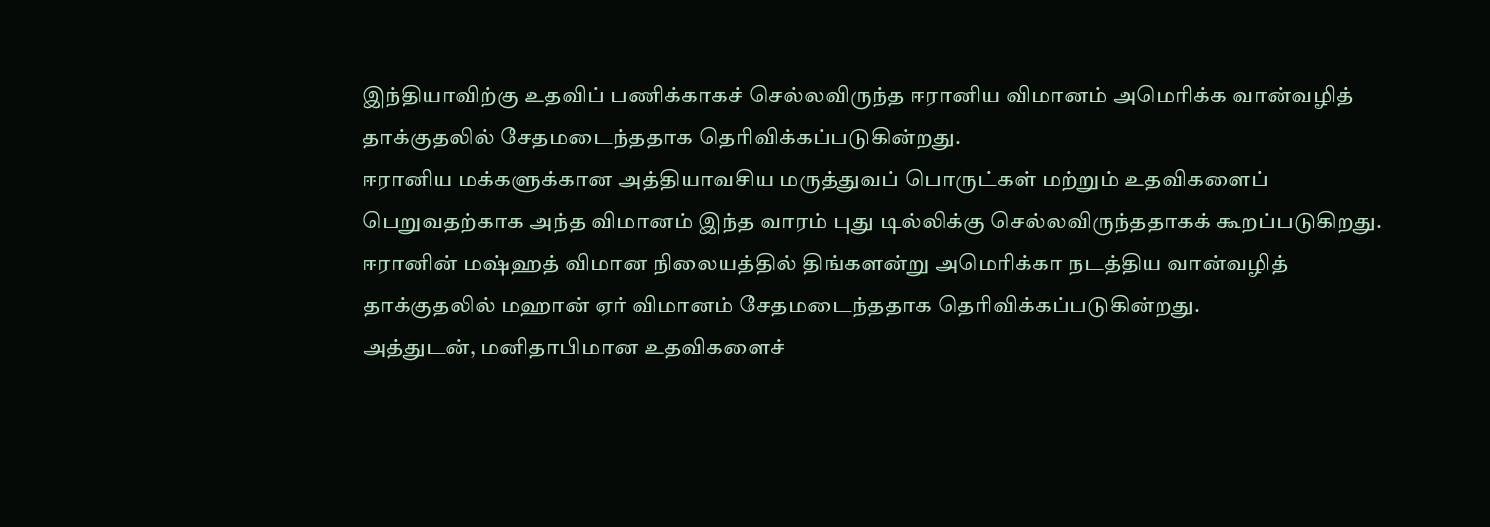இந்தியாவிற்கு உதவிப் பணிக்காகச் செல்லவிருந்த ஈரானிய விமானம் அமெரிக்க வான்வழித் தாக்குதலில் சேதமடைந்ததாக தெரிவிக்கப்படுகின்றது.
ஈரானிய மக்களுக்கான அத்தியாவசிய மருத்துவப் பொருட்கள் மற்றும் உதவிகளைப் பெறுவதற்காக அந்த விமானம் இந்த வாரம் புது டில்லிக்கு செல்லவிருந்ததாகக் கூறப்படுகிறது.
ஈரானின் மஷ்ஹத் விமான நிலையத்தில் திங்களன்று அமெரிக்கா நடத்திய வான்வழித் தாக்குதலில் மஹான் ஏர் விமானம் சேதமடைந்ததாக தெரிவிக்கப்படுகின்றது.
அத்துடன், மனிதாபிமான உதவிகளைச்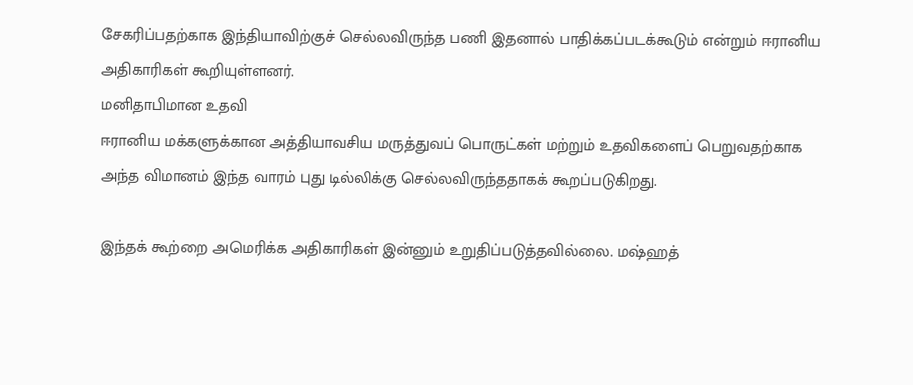சேகரிப்பதற்காக இந்தியாவிற்குச் செல்லவிருந்த பணி இதனால் பாதிக்கப்படக்கூடும் என்றும் ஈரானிய அதிகாரிகள் கூறியுள்ளனர்.
மனிதாபிமான உதவி
ஈரானிய மக்களுக்கான அத்தியாவசிய மருத்துவப் பொருட்கள் மற்றும் உதவிகளைப் பெறுவதற்காக அந்த விமானம் இந்த வாரம் புது டில்லிக்கு செல்லவிருந்ததாகக் கூறப்படுகிறது.

இந்தக் கூற்றை அமெரிக்க அதிகாரிகள் இன்னும் உறுதிப்படுத்தவில்லை. மஷ்ஹத்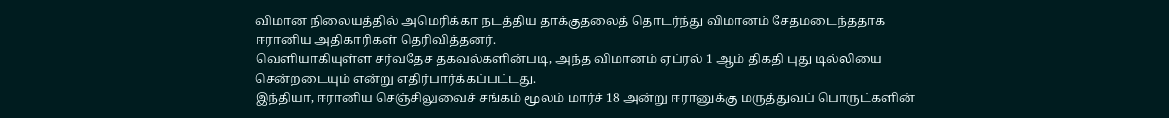விமான நிலையத்தில் அமெரிக்கா நடத்திய தாக்குதலைத் தொடர்ந்து விமானம் சேதமடைந்ததாக ஈரானிய அதிகாரிகள் தெரிவித்தனர்.
வெளியாகியுள்ள சர்வதேச தகவல்களின்படி, அந்த விமானம் ஏப்ரல் 1 ஆம் திகதி புது டில்லியை சென்றடையும் என்று எதிர்பார்க்கப்பட்டது.
இந்தியா, ஈரானிய செஞ்சிலுவைச் சங்கம் மூலம் மார்ச் 18 அன்று ஈரானுக்கு மருத்துவப் பொருட்களின்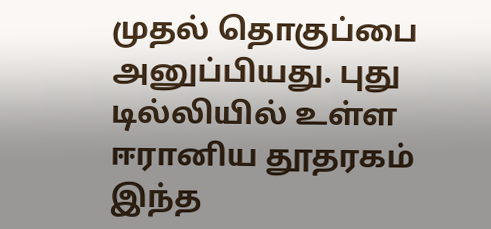முதல் தொகுப்பை அனுப்பியது. புது டில்லியில் உள்ள ஈரானிய தூதரகம் இந்த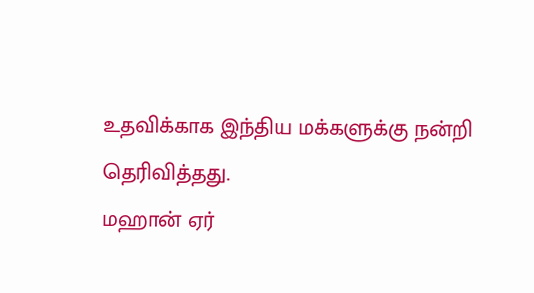உதவிக்காக இந்திய மக்களுக்கு நன்றி தெரிவித்தது.
மஹான் ஏர்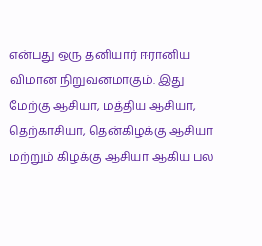என்பது ஒரு தனியார் ஈரானிய விமான நிறுவனமாகும். இது மேற்கு ஆசியா, மத்திய ஆசியா, தெற்காசியா, தென்கிழக்கு ஆசியா மற்றும் கிழக்கு ஆசியா ஆகிய பல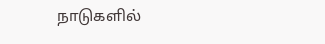நாடுகளில்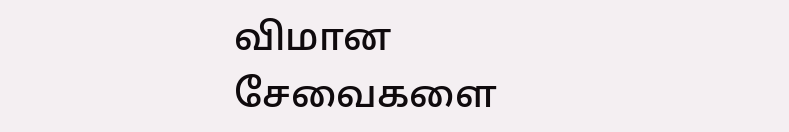விமான சேவைகளை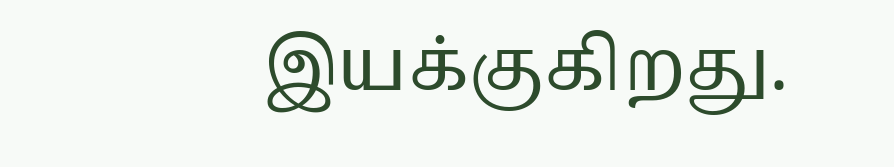இயக்குகிறது.